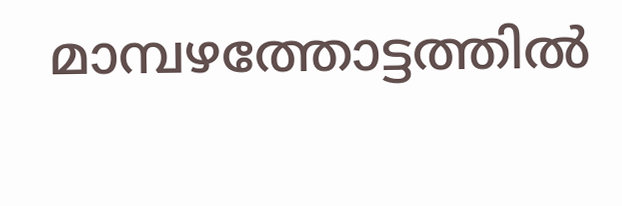മാമ്പഴത്തോട്ടത്തിൽ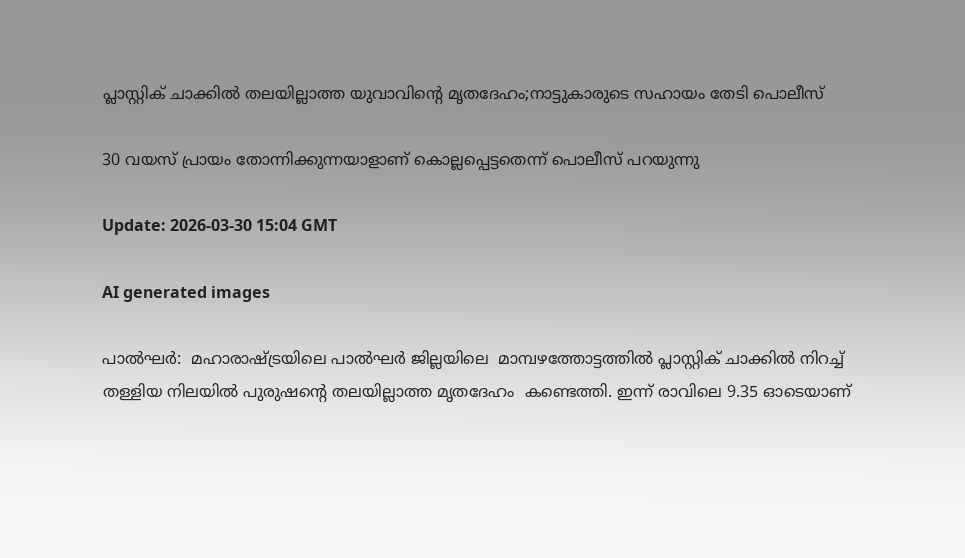പ്ലാസ്റ്റിക് ചാക്കിൽ തലയില്ലാത്ത യുവാവിന്‍റെ മൃതദേഹം;നാട്ടുകാരുടെ സഹായം തേടി പൊലീസ്

30 വയസ് പ്രായം തോന്നിക്കുന്നയാളാണ് കൊല്ലപ്പെട്ടതെന്ന് പൊലീസ് പറയുന്നു

Update: 2026-03-30 15:04 GMT

AI generated images

പാൽഘർ:  മഹാരാഷ്ട്രയിലെ പാൽഘർ ജില്ലയിലെ  മാമ്പഴത്തോട്ടത്തിൽ പ്ലാസ്റ്റിക് ചാക്കിൽ നിറച്ച് തള്ളിയ നിലയിൽ പുരുഷന്റെ തലയില്ലാത്ത മൃതദേഹം  കണ്ടെത്തി. ഇന്ന് രാവിലെ 9.35 ഓടെയാണ്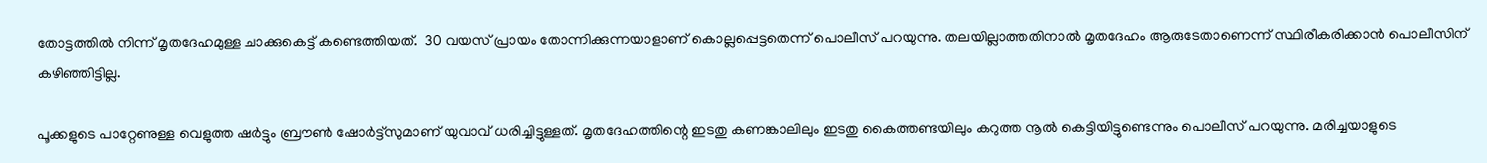തോട്ടത്തിൽ നിന്ന് മൃതദേഹമുള്ള ചാക്കുകെട്ട് കണ്ടെത്തിയത്.  30 വയസ് പ്രായം തോന്നിക്കുന്നയാളാണ് കൊല്ലപ്പെട്ടതെന്ന് പൊലീസ് പറയുന്നു. തലയില്ലാത്തതിനാല്‍ മൃതദേഹം ആരുടേതാണെന്ന് സ്ഥിരീകരിക്കാന്‍ പൊലീസിന് കഴിഞ്ഞിട്ടില്ല.

പൂക്കളുടെ പാറ്റേണുള്ള വെളുത്ത ഷർട്ടും ബ്രൗൺ ഷോർട്ട്സുമാണ് യുവാവ് ധരിച്ചിട്ടുള്ളത്. മൃതദേഹത്തിന്റെ ഇടതു കണങ്കാലിലും ഇടതു കൈത്തണ്ടയിലും കറുത്ത നൂൽ കെട്ടിയിട്ടുണ്ടെന്നും പൊലീസ് പറയുന്നു. മരിച്ചയാളുടെ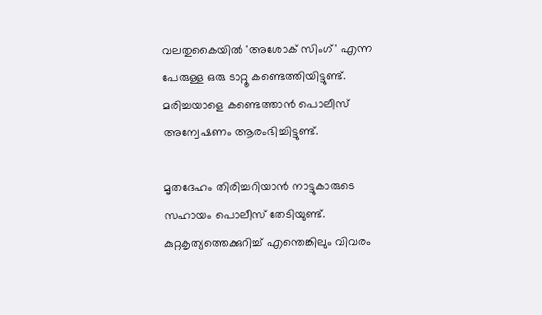വലതുകൈയിൽ 'അശോക് സിംഗ്' എന്ന പേരുള്ള ഒരു ടാറ്റൂ കണ്ടെത്തിയിട്ടുണ്ട്. മരിച്ചയാളെ കണ്ടെത്താന്‍ പൊലീസ് അന്വേഷണം ആരംഭിച്ചിട്ടുണ്ട്.

മൃതദേഹം തിരിച്ചറിയാന്‍ നാട്ടുകാരുടെ സഹായം പൊലീസ് തേടിയുണ്ട്. കുറ്റകൃത്യത്തെക്കുറിച്ച് എന്തെങ്കിലും വിവരം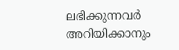ലഭിക്കുന്നവര്‍ അറിയിക്കാനും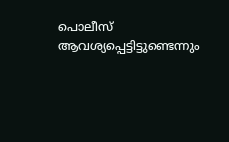പൊലീസ് ആവശ്യപ്പെട്ടിട്ടുണ്ടെന്നും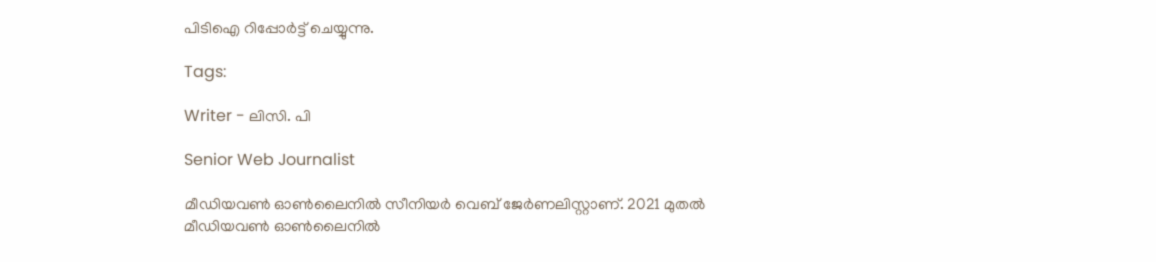പിടിഐ റിപ്പോര്‍ട്ട് ചെയ്യുന്നു.

Tags:

Writer - ലിസി. പി

Senior Web Journalist

മീഡിയവൺ ഓൺലൈനിൽ സീനിയർ വെബ് ജേർണലിസ്റ്റാണ്. 2021 മുതൽ മീഡിയവൺ ഓൺലൈനിൽ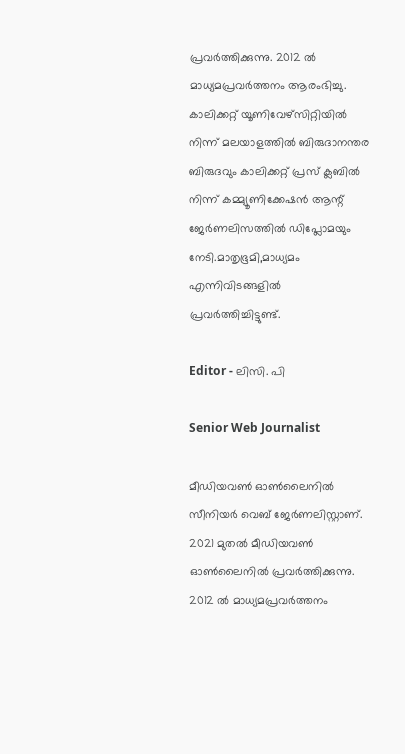പ്രവർത്തിക്കുന്നു. 2012 ല്‍ മാധ്യമപ്രവര്‍ത്തനം ആരംഭിച്ചു. കാലിക്കറ്റ് യൂണിവേഴ്‌സിറ്റിയിൽ നിന്ന് മലയാളത്തിൽ ബിരുദാനന്തര ബിരുദവും കാലിക്കറ്റ് പ്രസ് ക്ലബിൽ നിന്ന് കമ്മ്യൂണിക്കേഷൻ ആന്റ് ജേർണലിസത്തിൽ ഡിപ്ലോമയും നേടി.മാതൃഭൂമി,മാധ്യമം എന്നിവിടങ്ങളിൽ പ്രവർത്തിച്ചിട്ടുണ്ട്.

Editor - ലിസി. പി

Senior Web Journalist

മീഡിയവൺ ഓൺലൈനിൽ സീനിയർ വെബ് ജേർണലിസ്റ്റാണ്. 2021 മുതൽ മീഡിയവൺ ഓൺലൈനിൽ പ്രവർത്തിക്കുന്നു. 2012 ല്‍ മാധ്യമപ്രവര്‍ത്തനം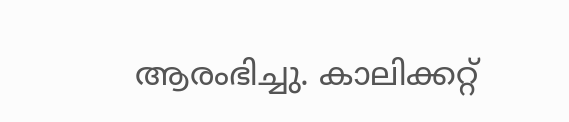ആരംഭിച്ചു. കാലിക്കറ്റ്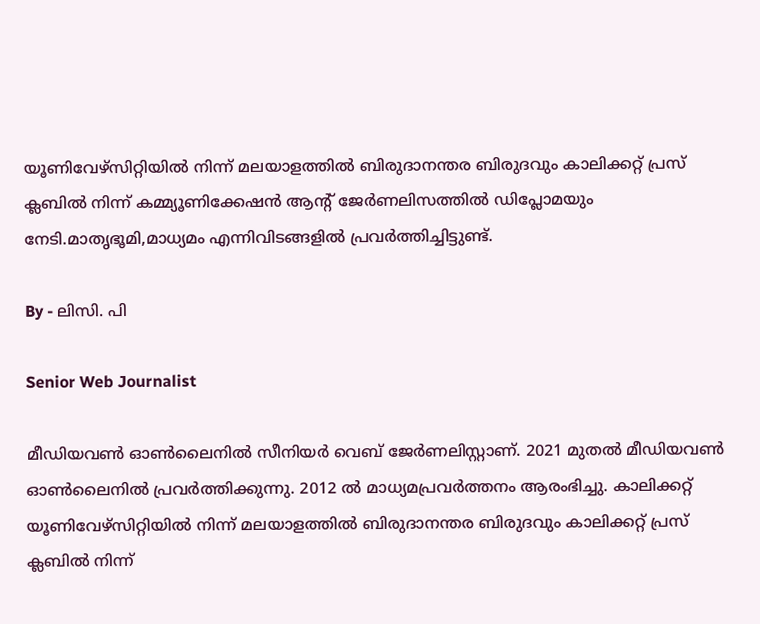യൂണിവേഴ്‌സിറ്റിയിൽ നിന്ന് മലയാളത്തിൽ ബിരുദാനന്തര ബിരുദവും കാലിക്കറ്റ് പ്രസ് ക്ലബിൽ നിന്ന് കമ്മ്യൂണിക്കേഷൻ ആന്റ് ജേർണലിസത്തിൽ ഡിപ്ലോമയും നേടി.മാതൃഭൂമി,മാധ്യമം എന്നിവിടങ്ങളിൽ പ്രവർത്തിച്ചിട്ടുണ്ട്.

By - ലിസി. പി

Senior Web Journalist

മീഡിയവൺ ഓൺലൈനിൽ സീനിയർ വെബ് ജേർണലിസ്റ്റാണ്. 2021 മുതൽ മീഡിയവൺ ഓൺലൈനിൽ പ്രവർത്തിക്കുന്നു. 2012 ല്‍ മാധ്യമപ്രവര്‍ത്തനം ആരംഭിച്ചു. കാലിക്കറ്റ് യൂണിവേഴ്‌സിറ്റിയിൽ നിന്ന് മലയാളത്തിൽ ബിരുദാനന്തര ബിരുദവും കാലിക്കറ്റ് പ്രസ് ക്ലബിൽ നിന്ന്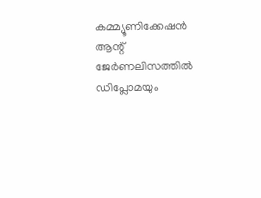കമ്മ്യൂണിക്കേഷൻ ആന്റ് ജേർണലിസത്തിൽ ഡിപ്ലോമയും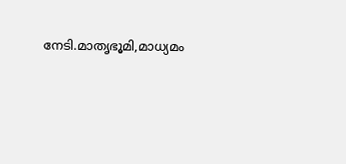നേടി.മാതൃഭൂമി,മാധ്യമം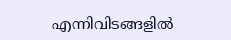എന്നിവിടങ്ങളിൽ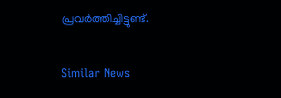പ്രവർത്തിച്ചിട്ടുണ്ട്.

Similar News